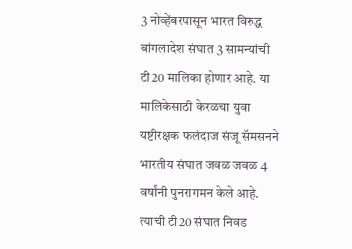3 नोव्हेंबरपासून भारत विरुद्ध बांगलादेश संघात 3 सामन्यांची टी20 मालिका होणार आहे. या मालिकेसाठी केरळचा युवा यष्टीरक्षक फलंदाज संजू सॅमसनने भारतीय संघात जवळ जवळ 4 वर्षांनी पुनरागमन केले आहे.
त्याची टी20 संघात निवड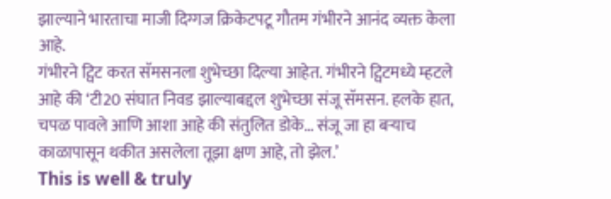झाल्याने भारताचा माजी दिग्गज क्रिकेटपटू गौतम गंभीरने आनंद व्यक्त केला आहे.
गंभीरने ट्विट करत सॅमसनला शुभेच्छा दिल्या आहेत. गंभीरने ट्विटमध्ये म्हटले आहे की ‘टी20 संघात निवड झाल्याबद्दल शुभेच्छा संजू सॅमसन. हलके हात, चपळ पावले आणि आशा आहे की संतुलित डोके… संजू जा हा बऱ्याच काळापासून थकीत असलेला तूझा क्षण आहे, तो झेल.’
This is well & truly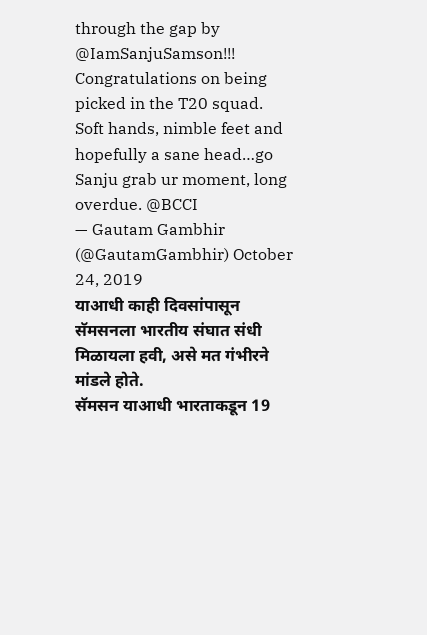through the gap by @IamSanjuSamson!!! Congratulations on being picked in the T20 squad. Soft hands, nimble feet and hopefully a sane head…go Sanju grab ur moment, long overdue. @BCCI
— Gautam Gambhir (@GautamGambhir) October 24, 2019
याआधी काही दिवसांपासून सॅमसनला भारतीय संघात संधी मिळायला हवी, असे मत गंभीरने मांडले होते.
सॅमसन याआधी भारताकडून 19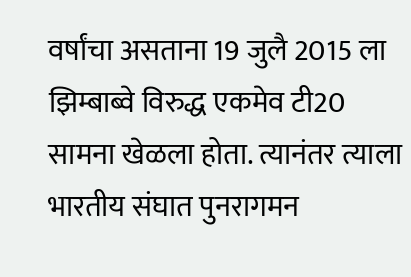वर्षांचा असताना 19 जुलै 2015 ला झिम्बाब्वे विरुद्ध एकमेव टी20 सामना खेळला होता. त्यानंतर त्याला भारतीय संघात पुनरागमन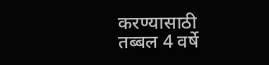करण्यासाठी तब्बल 4 वर्षे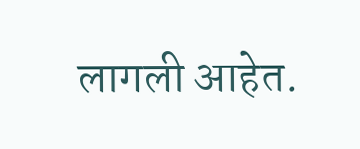लागली आहेत.